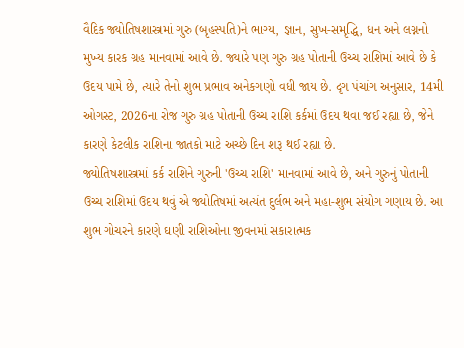વૈદિક જ્યોતિષશાસ્ત્રમાં ગુરુ (બૃહસ્પતિ)ને ભાગ્ય, જ્ઞાન, સુખ-સમૃદ્ધિ, ધન અને લગ્નનો મુખ્ય કારક ગ્રહ માનવામાં આવે છે. જ્યારે પણ ગુરુ ગ્રહ પોતાની ઉચ્ચ રાશિમાં આવે છે કે ઉદય પામે છે, ત્યારે તેનો શુભ પ્રભાવ અનેકગણો વધી જાય છે. દૃગ પંચાંગ અનુસાર, 14મી ઓગસ્ટ, 2026ના રોજ ગુરુ ગ્રહ પોતાની ઉચ્ચ રાશિ કર્કમાં ઉદય થવા જઈ રહ્યા છે, જેને કારણે કેટલીક રાશિના જાતકો માટે અચ્છે દિન શરૂ થઈ રહ્યા છે.
જ્યોતિષશાસ્ત્રમાં કર્ક રાશિને ગુરુની 'ઉચ્ચ રાશિ' માનવામાં આવે છે, અને ગુરુનું પોતાની ઉચ્ચ રાશિમાં ઉદય થવું એ જ્યોતિષમાં અત્યંત દુર્લભ અને મહા-શુભ સંયોગ ગણાય છે. આ શુભ ગોચરને કારણે ઘણી રાશિઓના જીવનમાં સકારાત્મક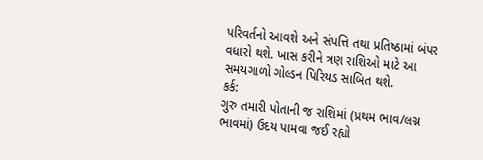પરિવર્તનો આવશે અને સંપત્તિ તથા પ્રતિષ્ઠામાં બંપર વધારો થશે. ખાસ કરીને ત્રણ રાશિઓ માટે આ સમયગાળો ગોલ્ડન પિરિયડ સાબિત થશે.
કર્ક:
ગુરુ તમારી પોતાની જ રાશિમાં (પ્રથમ ભાવ/લગ્ન ભાવમાં) ઉદય પામવા જઈ રહ્યો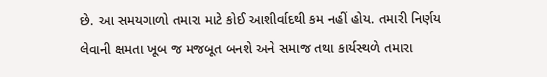છે. આ સમયગાળો તમારા માટે કોઈ આશીર્વાદથી કમ નહીં હોય. તમારી નિર્ણય લેવાની ક્ષમતા ખૂબ જ મજબૂત બનશે અને સમાજ તથા કાર્યસ્થળે તમારા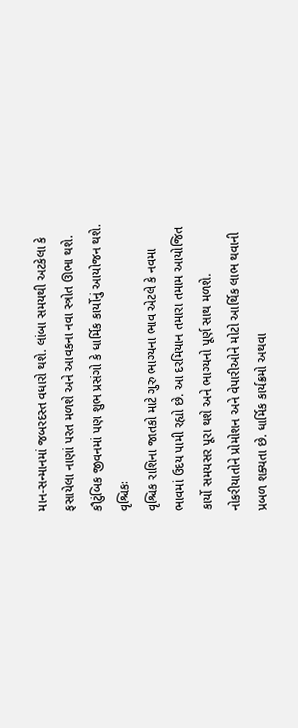માન-સન્માનમાં જબરદસ્ત વધારો થશે. લાંબા સમયથી અટકેલા કે ફસાયેલા નાણાં પરત મળશે અને આવકના નવા સ્ત્રોત ઊભા થશે. કૌટુંબિક જીવનમાં પણ શુભ પ્રસંગો કે ધાર્મિક કાર્યોનું આયોજન થશે.
વૃશ્ચિકઃ
વૃશ્ચિક રાશિના જાતકો માટે ગુરુ ભાગ્યના ભાવ એટલે કે નવમા ભાવમાં ઉદય પામી રહ્યો છે. આ દરમિયાન તમારા તમામ આયોજિત કાર્યો સમયસર પૂરા થશે અને ભાગ્યનો પૂર્ણ સાથ મળશે. નોકરીયાતોને પ્રોમોશન અને વેપારીઓને મોટો આર્થિક લાભ થવાની પ્રબળ શક્યતા છે. ધાર્મિક કાર્યક્રમો અથવા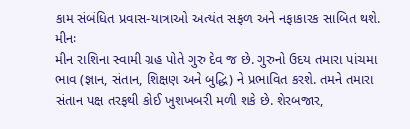કામ સંબંધિત પ્રવાસ-યાત્રાઓ અત્યંત સફળ અને નફાકારક સાબિત થશે.
મીનઃ
મીન રાશિના સ્વામી ગ્રહ પોતે ગુરુ દેવ જ છે. ગુરુનો ઉદય તમારા પાંચમા ભાવ (જ્ઞાન, સંતાન, શિક્ષણ અને બુદ્ધિ) ને પ્રભાવિત કરશે. તમને તમારા સંતાન પક્ષ તરફથી કોઈ ખુશખબરી મળી શકે છે. શેરબજાર,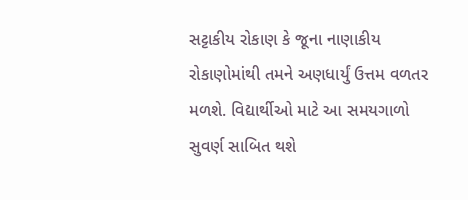સટ્ટાકીય રોકાણ કે જૂના નાણાકીય રોકાણોમાંથી તમને અણધાર્યું ઉત્તમ વળતર મળશે. વિદ્યાર્થીઓ માટે આ સમયગાળો સુવર્ણ સાબિત થશે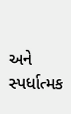અને સ્પર્ધાત્મક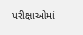પરીક્ષાઓમાં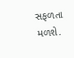સફળતા મળશે.